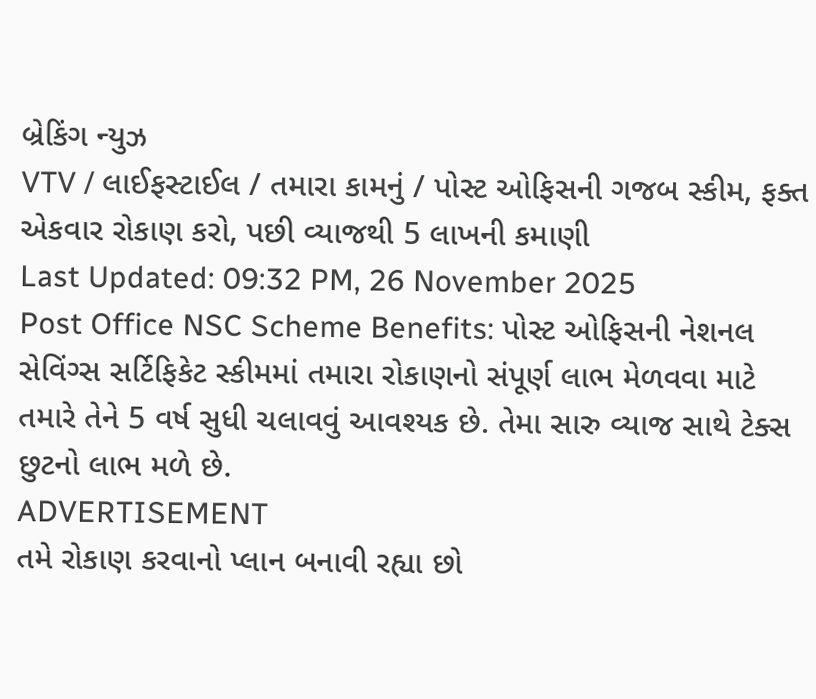બ્રેકિંગ ન્યુઝ
VTV / લાઈફસ્ટાઈલ / તમારા કામનું / પોસ્ટ ઓફિસની ગજબ સ્કીમ, ફક્ત એકવાર રોકાણ કરો, પછી વ્યાજથી 5 લાખની કમાણી
Last Updated: 09:32 PM, 26 November 2025
Post Office NSC Scheme Benefits: પોસ્ટ ઓફિસની નેશનલ સેવિંગ્સ સર્ટિફિકેટ સ્કીમમાં તમારા રોકાણનો સંપૂર્ણ લાભ મેળવવા માટે તમારે તેને 5 વર્ષ સુધી ચલાવવું આવશ્યક છે. તેમા સારુ વ્યાજ સાથે ટેક્સ છુટનો લાભ મળે છે.
ADVERTISEMENT
તમે રોકાણ કરવાનો પ્લાન બનાવી રહ્યા છો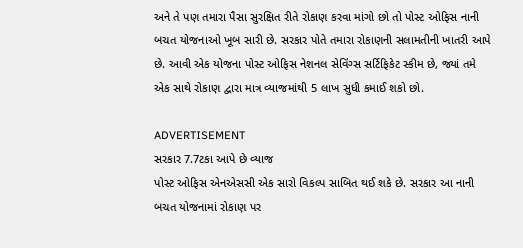અને તે પણ તમારા પૈસા સુરક્ષિત રીતે રોકાણ કરવા માંગો છો તો પોસ્ટ ઓફિસ નાની બચત યોજનાઓ ખૂબ સારી છે. સરકાર પોતે તમારા રોકાણની સલામતીની ખાતરી આપે છે. આવી એક યોજના પોસ્ટ ઓફિસ નેશનલ સેવિંગ્સ સર્ટિફિકેટ સ્કીમ છે, જ્યાં તમે એક સાથે રોકાણ દ્વારા માત્ર વ્યાજમાંથી 5 લાખ સુધી કમાઈ શકો છો.

ADVERTISEMENT
સરકાર 7.7ટકા આપે છે વ્યાજ
પોસ્ટ ઓફિસ એનએસસી એક સારો વિકલ્પ સાબિત થઈ શકે છે. સરકાર આ નાની બચત યોજનામાં રોકાણ પર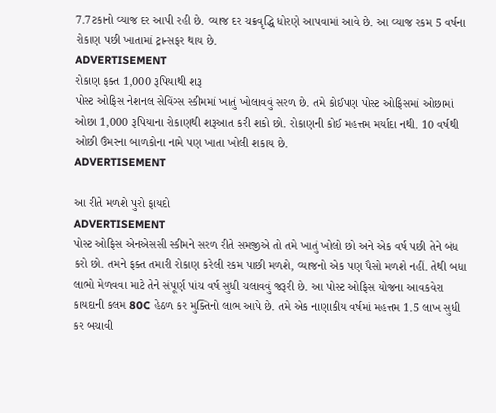7.7ટકાનો વ્યાજ દર આપી રહી છે. વ્યાજ દર ચક્રવૃદ્ધિ ધોરણે આપવામાં આવે છે. આ વ્યાજ રકમ 5 વર્ષના રોકાણ પછી ખાતામાં ટ્રાન્સફર થાય છે.
ADVERTISEMENT
રોકાણ ફક્ત 1,000 રૂપિયાથી શરૂ
પોસ્ટ ઓફિસ નેશનલ સેવિંગ્સ સ્કીમમાં ખાતું ખોલાવવું સરળ છે. તમે કોઈપણ પોસ્ટ ઓફિસમાં ઓછામાં ઓછા 1,000 રૂપિયાના રોકાણથી શરૂઆત કરી શકો છો. રોકાણની કોઈ મહત્તમ મર્યાદા નથી. 10 વર્ષથી ઓછી ઉંમરના બાળકોના નામે પણ ખાતા ખોલી શકાય છે.
ADVERTISEMENT

આ રીતે મળશે પુરો ફાયદો
ADVERTISEMENT
પોસ્ટ ઓફિસ એનએસસી સ્કીમને સરળ રીતે સમજીએ તો તમે ખાતું ખોલો છો અને એક વર્ષ પછી તેને બંધ કરો છો. તમને ફક્ત તમારી રોકાણ કરેલી રકમ પાછી મળશે, વ્યાજનો એક પણ પૈસો મળશે નહીં. તેથી બધા લાભો મેળવવા માટે તેને સંપૂર્ણ પાંચ વર્ષ સુધી ચલાવવું જરૂરી છે. આ પોસ્ટ ઓફિસ યોજના આવકવેરા કાયદાની કલમ 80C હેઠળ કર મુક્તિનો લાભ આપે છે. તમે એક નાણાકીય વર્ષમાં મહત્તમ 1.5 લાખ સુધી કર બચાવી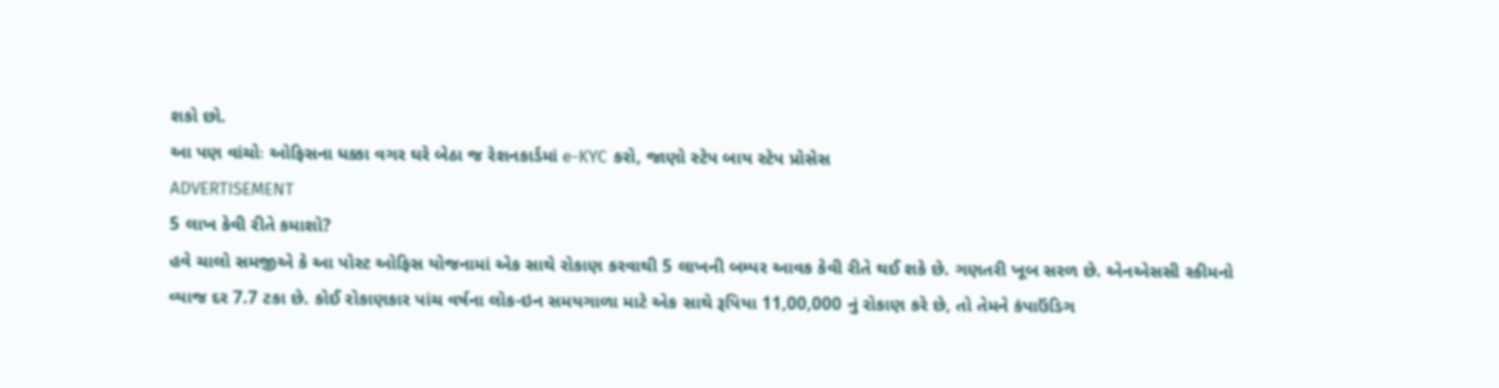શકો છો.
આ પણ વાંચોઃ ઓફિસના ધક્કા વગર ઘરે બેઠા જ રેશનકાર્ડમાં e-KYC કરો, જાણો સ્ટેપ બાય સ્ટેપ પ્રોસેસ
ADVERTISEMENT
5 લાખ કેવી રીતે કમાશો?
હવે ચાલો સમજીએ કે આ પોસ્ટ ઓફિસ યોજનામાં એક સાથે રોકાણ કરવાથી 5 લાખની બમ્પર આવક કેવી રીતે થઈ શકે છે. ગણતરી ખૂબ સરળ છે. એનએસસી સ્કીમનો વ્યાજ દર 7.7 ટકા છે. કોઈ રોકાણકાર પાંચ વર્ષના લોક-ઇન સમયગાળા માટે એક સાથે રૂપિયા 11,00,000 નું રોકાણ કરે છે, તો તેમને કંપાઉંડિગ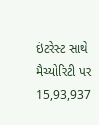ઇંટરેસ્ટ સાથે મૈચ્યોરિટી પર 15,93,937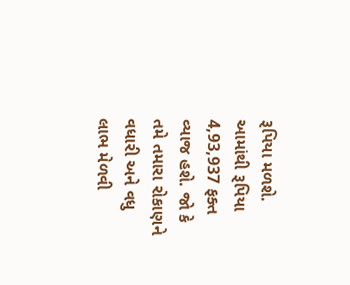રૂપિયા મળશે. આમાંથી રૂપિયા 4,93,937 ફક્ત વ્યાજ હશે. જો કે તમે તમારા રોકાણને વધારી અને વધુ લાભ મેળવી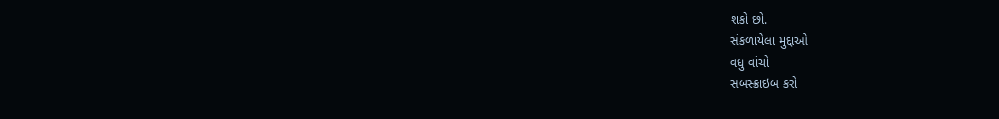શકો છો.
સંકળાયેલા મુદ્દાઓ
વધુ વાંચો
સબસ્ક્રાઇબ કરો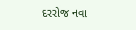દરરોજ નવા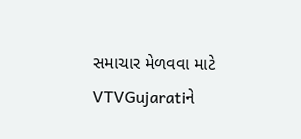સમાચાર મેળવવા માટે VTVGujaratiને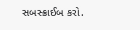સબસ્ક્રાઈબ કરો.